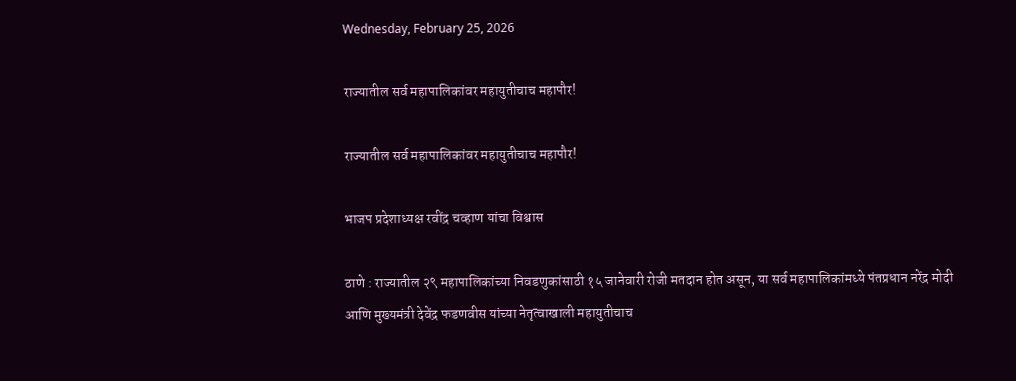Wednesday, February 25, 2026

राज्यातील सर्व महापालिकांवर महायुतीचाच महापौर!

राज्यातील सर्व महापालिकांवर महायुतीचाच महापौर!

भाजप प्रदेशाध्यक्ष रवींद्र चव्हाण यांचा विश्वास

ठाणे : राज्यातील २९ महापालिकांच्या निवडणुकांसाठी १५ जानेवारी रोजी मतदान होत असून, या सर्व महापालिकांमध्ये पंतप्रधान नरेंद्र मोदी आणि मुख्यमंत्री देवेंद्र फडणवीस यांच्या नेतृत्वाखाली महायुतीचाच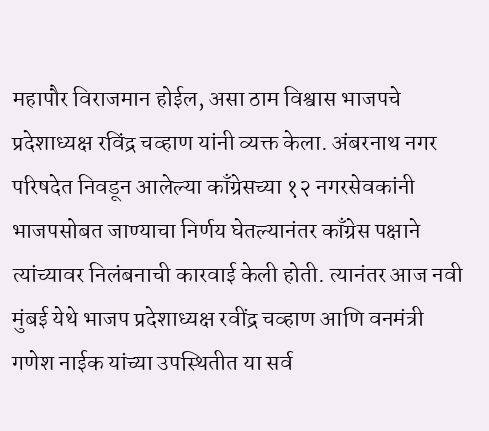महापौर विराजमान होईल, असा ठाम विश्वास भाजपचे प्रदेशाध्यक्ष रविंद्र चव्हाण यांनी व्यक्त केला. अंबरनाथ नगर परिषदेत निवडून आलेल्या काँग्रेसच्या १२ नगरसेवकांनी भाजपसोबत जाण्याचा निर्णय घेतल्यानंतर काँग्रेस पक्षाने त्यांच्यावर निलंबनाची कारवाई केली होती. त्यानंतर आज नवी मुंबई येथे भाजप प्रदेशाध्यक्ष रवींद्र चव्हाण आणि वनमंत्री गणेश नाईक यांच्या उपस्थितीत या सर्व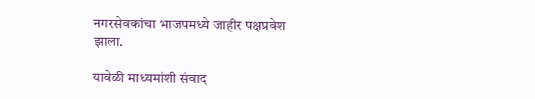नगरसेवकांचा भाजपमध्ये जाहीर पक्षप्रवेश झाला.

यावेळी माध्यमांशी संवाद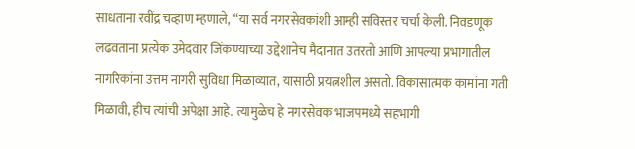साधताना रवींद्र चव्हाण म्हणाले, “या सर्व नगरसेवकांशी आम्ही सविस्तर चर्चा केली. निवडणूक लढवताना प्रत्येक उमेदवार जिंकण्याच्या उद्देशानेच मैदानात उतरतो आणि आपल्या प्रभागातील नागरिकांना उत्तम नागरी सुविधा मिळाव्यात, यासाठी प्रयत्नशील असतो. विकासात्मक कामांना गती मिळावी, हीच त्यांची अपेक्षा आहे. त्यामुळेच हे नगरसेवक भाजपमध्ये सहभागी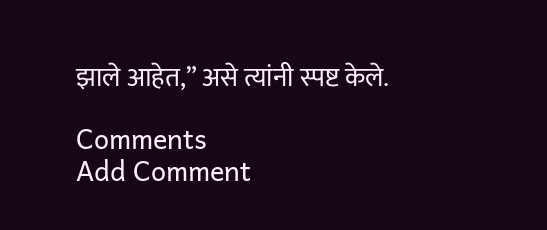झाले आहेत,” असे त्यांनी स्पष्ट केले.

Comments
Add Comment